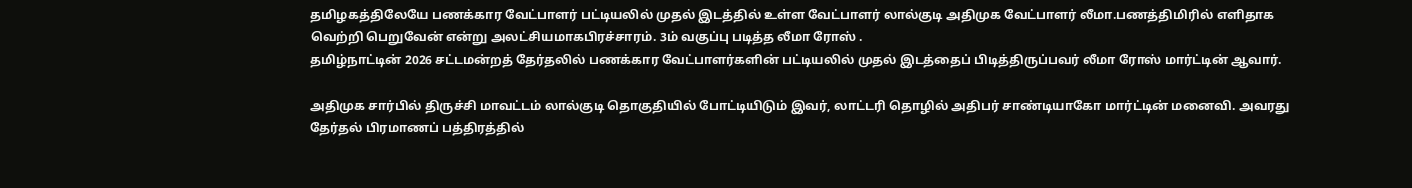தமிழகத்திலேயே பணக்கார வேட்பாளர் பட்டியலில் முதல் இடத்தில் உள்ள வேட்பாளர் லால்குடி அதிமுக வேட்பாளர் லீமா.பணத்திமிரில் எளிதாக வெற்றி பெறுவேன் என்று அலட்சியமாகபிரச்சாரம். 3ம் வகுப்பு படித்த லீமா ரோஸ் .
தமிழ்நாட்டின் 2026 சட்டமன்றத் தேர்தலில் பணக்கார வேட்பாளர்களின் பட்டியலில் முதல் இடத்தைப் பிடித்திருப்பவர் லீமா ரோஸ் மார்ட்டின் ஆவார்.

அதிமுக சார்பில் திருச்சி மாவட்டம் லால்குடி தொகுதியில் போட்டியிடும் இவர், லாட்டரி தொழில் அதிபர் சாண்டியாகோ மார்ட்டின் மனைவி. அவரது தேர்தல் பிரமாணப் பத்திரத்தில்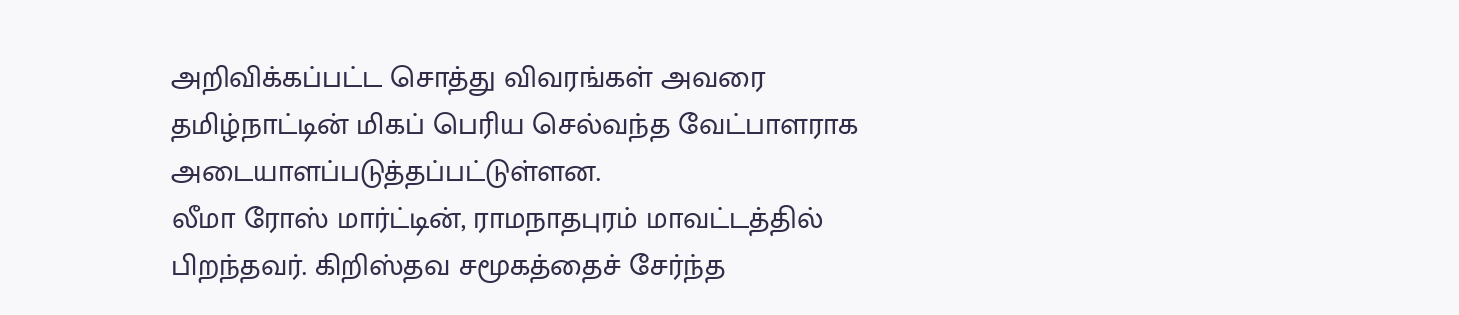அறிவிக்கப்பட்ட சொத்து விவரங்கள் அவரை தமிழ்நாட்டின் மிகப் பெரிய செல்வந்த வேட்பாளராக அடையாளப்படுத்தப்பட்டுள்ளன.
லீமா ரோஸ் மார்ட்டின், ராமநாதபுரம் மாவட்டத்தில் பிறந்தவர். கிறிஸ்தவ சமூகத்தைச் சேர்ந்த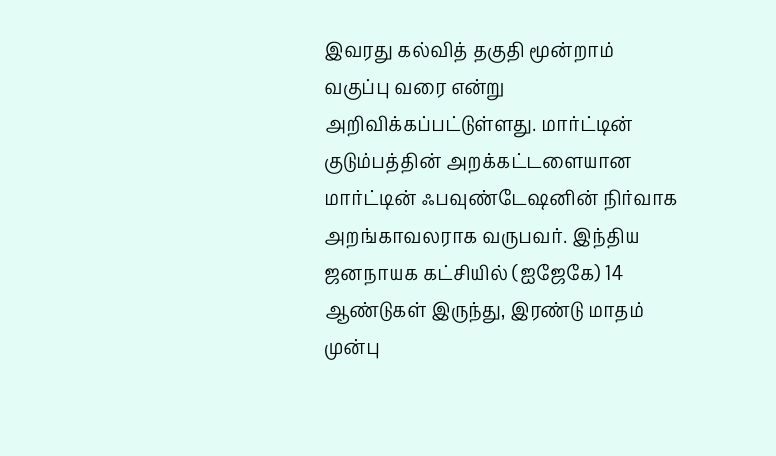இவரது கல்வித் தகுதி மூன்றாம் வகுப்பு வரை என்று அறிவிக்கப்பட்டுள்ளது. மார்ட்டின் குடும்பத்தின் அறக்கட்டளையான மார்ட்டின் ஃபவுண்டேஷனின் நிர்வாக அறங்காவலராக வருபவர். இந்திய ஜனநாயக கட்சியில் (ஐஜேகே) 14 ஆண்டுகள் இருந்து, இரண்டு மாதம் முன்பு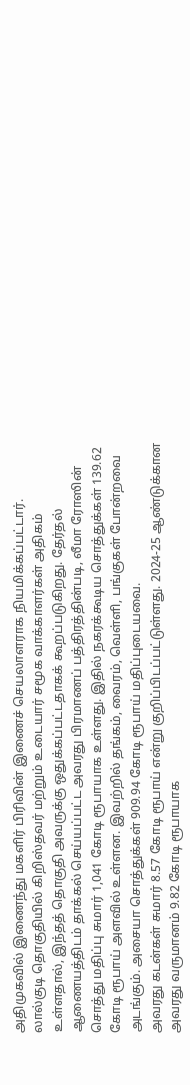அதிமுகவில் இணைந்து மகளிர் பிரிவின் இணைச் செயலாளராக நியமிக்கப்பட்டார்.
லால்குடி தொகுதியில் கிறிஸ்தவர் மற்றும் உடையார் சமூக வாக்காளர்கள் அதிகம் உள்ளதால், இந்தத் தொகுதி அவருக்கு ஒதுக்கப்பட்டதாகக் கூறப்படுகிறது. தேர்தல் ஆணையத்திடம் தாக்கல் செய்யப்பட்ட அவரது பிரமாணப் பத்திரத்தின்படி, லீமா ரோஸின் சொத்து மதிப்பு சுமார் 1,041 கோடி ரூபாயாக உள்ளது. இதில் நகரக்கூடிய சொத்துக்கள் 139.62 கோடி ரூபாய் அளவில் உள்ளன. இவற்றில் தங்கம், வைரம், வெள்ளி, பங்குகள் போன்றவை அடங்கும். அசையா சொத்துக்கள் 909.94 கோடி ரூபாய் மதிப்புடையவை.
அவரது கடன்கள் சுமார் 8.57 கோடி ரூபாய் என்று குறிப்பிடப்பட்டுள்ளது. 2024-25 ஆண்டுக்கான அவரது வருமானம் 9.82 கோடி ரூபாயாக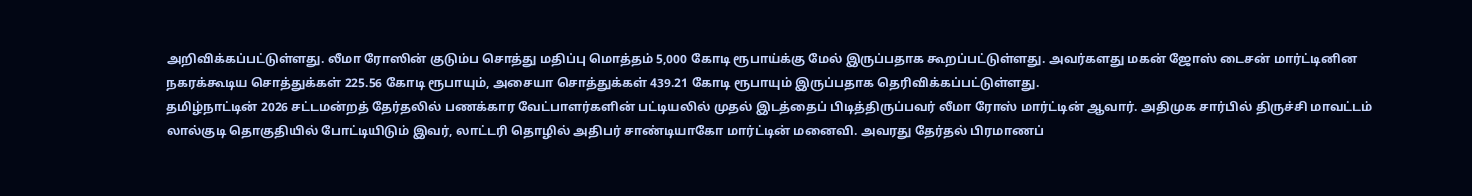அறிவிக்கப்பட்டுள்ளது. லீமா ரோஸின் குடும்ப சொத்து மதிப்பு மொத்தம் 5,000 கோடி ரூபாய்க்கு மேல் இருப்பதாக கூறப்பட்டுள்ளது. அவர்களது மகன் ஜோஸ் டைசன் மார்ட்டினின நகரக்கூடிய சொத்துக்கள் 225.56 கோடி ரூபாயும், அசையா சொத்துக்கள் 439.21 கோடி ரூபாயும் இருப்பதாக தெரிவிக்கப்பட்டுள்ளது.
தமிழ்நாட்டின் 2026 சட்டமன்றத் தேர்தலில் பணக்கார வேட்பாளர்களின் பட்டியலில் முதல் இடத்தைப் பிடித்திருப்பவர் லீமா ரோஸ் மார்ட்டின் ஆவார். அதிமுக சார்பில் திருச்சி மாவட்டம் லால்குடி தொகுதியில் போட்டியிடும் இவர், லாட்டரி தொழில் அதிபர் சாண்டியாகோ மார்ட்டின் மனைவி. அவரது தேர்தல் பிரமாணப்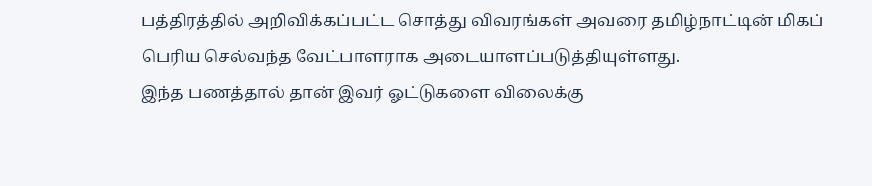பத்திரத்தில் அறிவிக்கப்பட்ட சொத்து விவரங்கள் அவரை தமிழ்நாட்டின் மிகப் பெரிய செல்வந்த வேட்பாளராக அடையாளப்படுத்தியுள்ளது.
இந்த பணத்தால் தான் இவர் ஓட்டுகளை விலைக்கு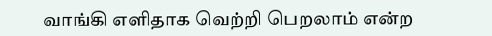வாங்கி எளிதாக வெற்றி பெறலாம் என்ற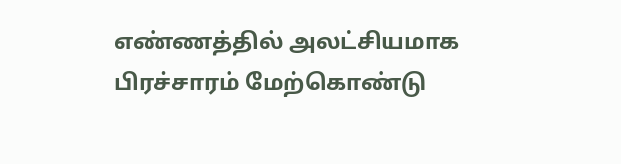எண்ணத்தில் அலட்சியமாக பிரச்சாரம் மேற்கொண்டு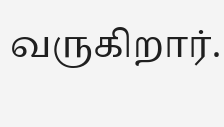வருகிறார்.